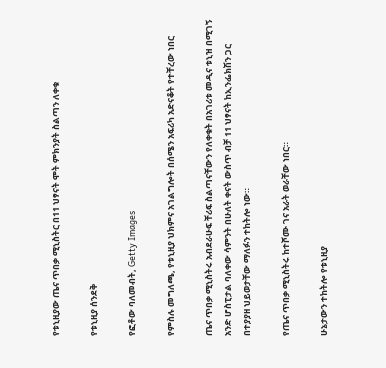የቱኒዚያው ጤና ጥበቃ ሚኒስትር በ11 ህፃናት ሞት ምክንያት ስልጣን ለቀቁ

የቱኒዚያ ሰንደቅ

የፎቶው ባለመብት, Getty Images

የምስሉ መግለጫ, የቱኒዚያ ህክምና አገልግሎት በሰሜን አፍሪካ አድናቆት የተቸረው ነበር

ጤና ጥበቃ ሚኒስትሩ አብደራሁፍ ቸሪፍ ስልጣናቸውን የለቀቁት በአገሪቱ መዲና ቱኒዝ በሚገኝ አንድ ሆስፒታል ባለቀው ሳምንት በሁለት ቀናት ውስጥ ብቻ 11 ህፃናት ከኢንፌክሽን ጋር በተያያዘ ህይወታቸው ማለፉን ተከትሎ ነው።

የጤና ጥበቃ ሚኒስትሩ ከተሾሙ ገና አራት ወራቸው ነበር።

ሁኔታውን ተከትሎ የቱኒዚያ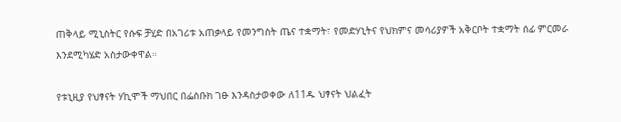ጠቅላይ ሚኒስትር የሱፍ ቻሂድ በአገሪቱ አጠቃላይ የመንግስት ጤና ተቋማት፣ የመድሃኒትና የህክምና መሳሪያዎች አቅርቦት ተቋማት ሰፊ ምርመራ እንደሚካሄድ አስታውቀዋል።

የቱኒዚያ የህፃናት ሃኪሞች ማህበር በፌስቡክ ገፁ እንዳስታወቀው ለ11ዱ ህፃናት ህልፈት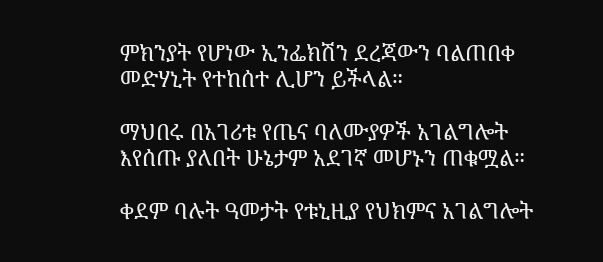ምክንያት የሆነው ኢንፌክሽን ደረጃውን ባልጠበቀ መድሃኒት የተከሰተ ሊሆን ይችላል።

ማህበሩ በአገሪቱ የጤና ባለሙያዎች አገልግሎት እየሰጡ ያለበት ሁኔታም አደገኛ መሆኑን ጠቁሟል።

ቀደም ባሉት ዓመታት የቱኒዚያ የህክምና አገልግሎት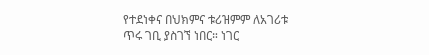የተደነቀና በህክምና ቱሪዝምም ለአገሪቱ ጥሩ ገቢ ያስገኘ ነበር። ነገር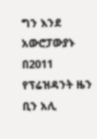ግን እንደ አውሮፓውያኑ በ2011 የፕሬዝዳንት ዜን ቢን አሊ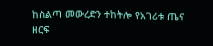ከስልጣ መውረድን ተከትሎ የአገሪቱ ጤና ዘርፍ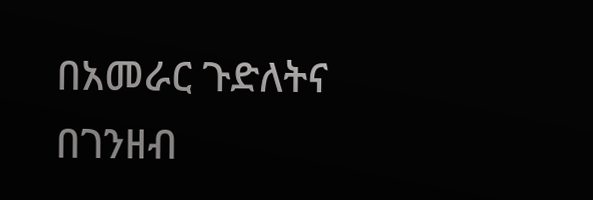በአመራር ጉድለትና በገንዘብ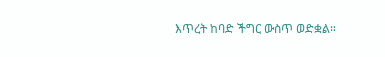እጥረት ከባድ ችግር ውስጥ ወድቋል።